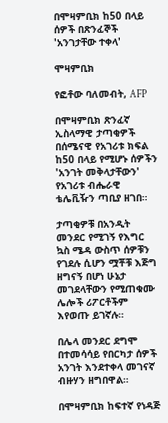በሞዛምቢክ ከ50 በላይ ሰዎች በጽንፈኞች 'አንገታቸው ተቀላ'

ሞዛምቢክ

የፎቶው ባለመብት, AFP

በሞዛምቢክ ጽንፈኛ ኢስላማዊ ታጣቂዎች በሰሜናዊ የአገሪቱ ክፍል ከ50 በላይ የሚሆኑ ሰዎችን 'አንገት መቅላታቸውን' የአገሪቱ ብሔራዊ ቴሌቪዥን ጣቢያ ዘገበ።

ታጣቂዎቹ በአንዲት መንደር የሚገኝ የእግር ኳስ ሜዳ ውስጥ ሰዎቹን የገደሉ ሲሆን ሟቾቹ እጅግ ዘግናኝ በሆነ ሁኔታ መገደላቸውን የሚጠቁሙ ሌሎች ሪፖርቶችም እየወጡ ይገኛሉ።

በሌላ መንደር ደግሞ በተመሳሳይ የበርካታ ሰዎች አንገት እንደተቀላ መገናኛ ብዙሃን ዘግበዋል።

በሞዛምቢክ ከፍተኛ የነዳጅ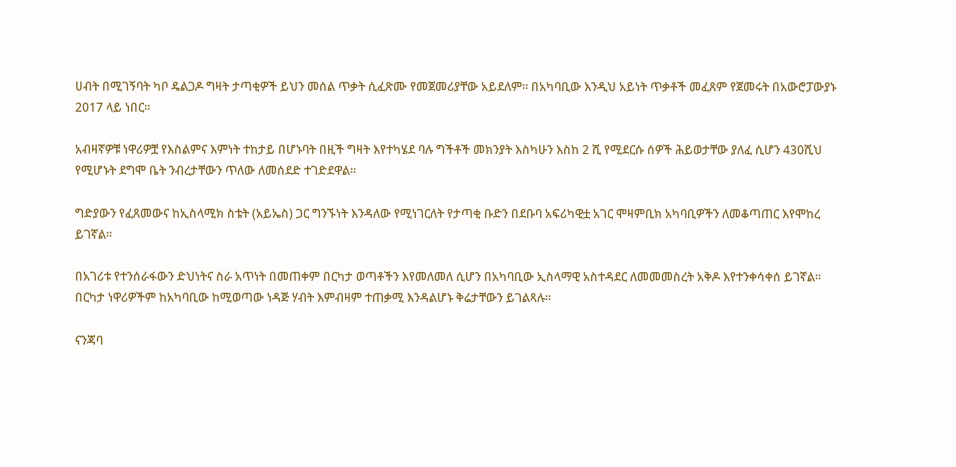ሀብት በሚገኝባት ካቦ ዴልጋዶ ግዛት ታጣቂዎች ይህን መሰል ጥቃት ሲፈጽሙ የመጀመሪያቸው አይደለም። በአካባቢው እንዲህ አይነት ጥቃቶች መፈጸም የጀመሩት በአውሮፓውያኑ 2017 ላይ ነበር።

አብዛኛዎቹ ነዋሪዎቿ የእስልምና እምነት ተከታይ በሆኑባት በዚች ግዛት እየተካሄደ ባሉ ግችቶች መክንያት እስካሁን እስከ 2 ሺ የሚደርሱ ሰዎች ሕይወታቸው ያለፈ ሲሆን 430ሺህ የሚሆኑት ደግሞ ቤት ንብረታቸውን ጥለው ለመሰደድ ተገድደዋል።

ግድያውን የፈጸመውና ከኢስላሚክ ስቴት (አይኤስ) ጋር ግንኙነት እንዳለው የሚነገርለት የታጣቂ ቡድን በደቡባ አፍሪካዊቷ አገር ሞዛምቢክ አካባቢዎችን ለመቆጣጠር እየሞከረ ይገኛል።

በአገሪቱ የተንሰራፋውን ድህነትና ስራ አጥነት በመጠቀም በርካታ ወጣቶችን እየመለመለ ሲሆን በአካባቢው ኢስላማዊ አስተዳደር ለመመመስረት አቅዶ እየተንቀሳቀሰ ይገኛል። በርካታ ነዋሪዎችም ከአካባቢው ከሚወጣው ነዳጅ ሃብት እምብዛም ተጠቃሚ እንዳልሆኑ ቅሬታቸውን ይገልጻሉ።

ናንጃባ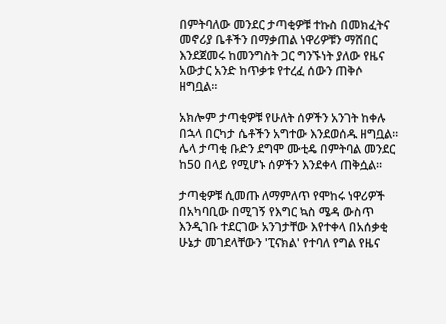በምትባለው መንደር ታጣቂዎቹ ተኩስ በመክፈትና መኖሪያ ቤቶችን በማቃጠል ነዋሪዎቹን ማሸበር እንደጀመሩ ከመንግስት ጋር ግንኙነት ያለው የዜና አውታር አንድ ከጥቃቱ የተረፈ ሰውን ጠቅሶ ዘግቧል።

አክሎም ታጣቂዎቹ የሁለት ሰዎችን አንገት ከቀሉ በኋላ በርካታ ሴቶችን አግተው እንደወሰዱ ዘግቧል። ሌላ ታጣቂ ቡድን ደግሞ ሙቲዴ በምትባል መንደር ከ50 በላይ የሚሆኑ ሰዎችን እንደቀላ ጠቅሷል።

ታጣቂዎቹ ሲመጡ ለማምለጥ የሞከሩ ነዋሪዎች በአካባቢው በሚገኝ የእግር ኳስ ሜዳ ውስጥ እንዲገቡ ተደርገው አንገታቸው እየተቀላ በአሰቃቂ ሁኔታ መገደላቸውን 'ፒናክል' የተባለ የግል የዜና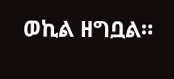ወኪል ዘግቧል።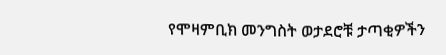የሞዛምቢክ መንግስት ወታደሮቹ ታጣቂዎችን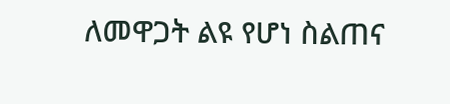ለመዋጋት ልዩ የሆነ ስልጠና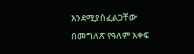እንደሚያስፈልጋቸው በመግለጽ የዓለም አቀፍ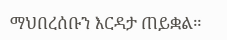ማህበረሰቡን እርዳታ ጠይቋል።